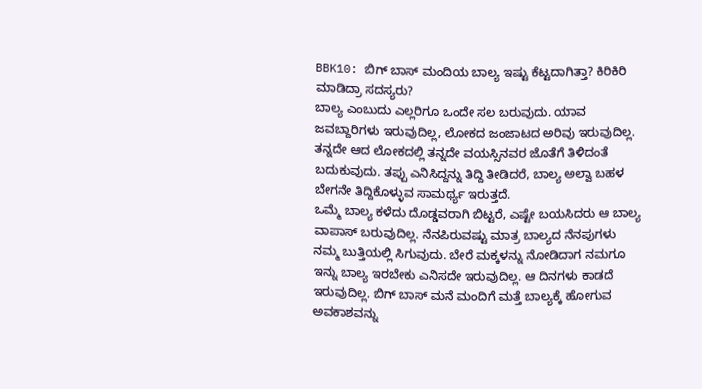BBK10: ಬಿಗ್ ಬಾಸ್ ಮಂದಿಯ ಬಾಲ್ಯ ಇಷ್ಟು ಕೆಟ್ಟದಾಗಿತ್ತಾ? ಕಿರಿಕಿರಿ ಮಾಡಿದ್ರಾ ಸದಸ್ಯರು?
ಬಾಲ್ಯ ಎಂಬುದು ಎಲ್ಲರಿಗೂ ಒಂದೇ ಸಲ ಬರುವುದು. ಯಾವ ಜವಬ್ದಾರಿಗಳು ಇರುವುದಿಲ್ಲ, ಲೋಕದ ಜಂಜಾಟದ ಅರಿವು ಇರುವುದಿಲ್ಲ. ತನ್ನದೇ ಆದ ಲೋಕದಲ್ಲಿ ತನ್ನದೇ ವಯಸ್ಸಿನವರ ಜೊತೆಗೆ ತಿಳಿದಂತೆ ಬದುಕುವುದು. ತಪ್ಪು ಎನಿಸಿದ್ದನ್ನು ತಿದ್ದಿ ತೀಡಿದರೆ, ಬಾಲ್ಯ ಅಲ್ವಾ ಬಹಳ ಬೇಗನೇ ತಿದ್ದಿಕೊಳ್ಳುವ ಸಾಮರ್ಥ್ಯ ಇರುತ್ತದೆ.
ಒಮ್ಮೆ ಬಾಲ್ಯ ಕಳೆದು ದೊಡ್ಡವರಾಗಿ ಬಿಟ್ಟರೆ, ಎಷ್ಟೇ ಬಯಸಿದರು ಆ ಬಾಲ್ಯ ವಾಪಾಸ್ ಬರುವುದಿಲ್ಲ. ನೆನಪಿರುವಷ್ಟು ಮಾತ್ರ ಬಾಲ್ಯದ ನೆನಪುಗಳು ನಮ್ಮ ಬುತ್ತಿಯಲ್ಲಿ ಸಿಗುವುದು. ಬೇರೆ ಮಕ್ಕಳನ್ನು ನೋಡಿದಾಗ ನಮಗೂ ಇನ್ನು ಬಾಲ್ಯ ಇರಬೇಕು ಎನಿಸದೇ ಇರುವುದಿಲ್ಲ. ಆ ದಿನಗಳು ಕಾಡದೆ ಇರುವುದಿಲ್ಲ. ಬಿಗ್ ಬಾಸ್ ಮನೆ ಮಂದಿಗೆ ಮತ್ತೆ ಬಾಲ್ಯಕ್ಕೆ ಹೋಗುವ ಅವಕಾಶವನ್ನು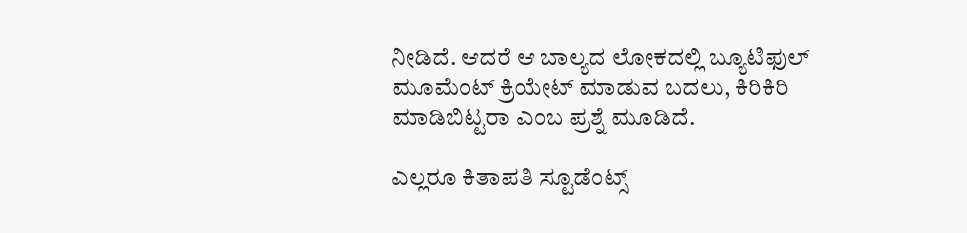ನೀಡಿದೆ. ಆದರೆ ಆ ಬಾಲ್ಯದ ಲೋಕದಲ್ಲಿ ಬ್ಯೂಟಿಫುಲ್ ಮೂಮೆಂಟ್ ಕ್ರಿಯೇಟ್ ಮಾಡುವ ಬದಲು, ಕಿರಿಕಿರಿ ಮಾಡಿಬಿಟ್ಟರಾ ಎಂಬ ಪ್ರಶ್ನೆ ಮೂಡಿದೆ.

ಎಲ್ಲರೂ ಕಿತಾಪತಿ ಸ್ಟೂಡೆಂಟ್ಸ್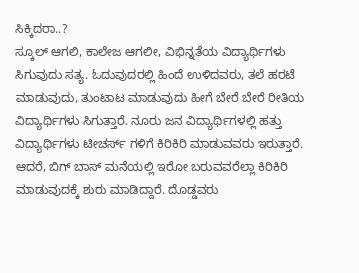ಸಿಕ್ಕಿದರಾ..?
ಸ್ಕೂಲ್ ಆಗಲಿ, ಕಾಲೇಜ ಆಗಲೀ, ವಿಭಿನ್ನತೆಯ ವಿದ್ಯಾರ್ಥಿಗಳು ಸಿಗುವುದು ಸತ್ಯ. ಓದುವುದರಲ್ಲಿ ಹಿಂದೆ ಉಳಿದವರು, ತಲೆ ಹರಟೆ ಮಾಡುವುದು, ತುಂಟಾಟ ಮಾಡುವುದು ಹೀಗೆ ಬೇರೆ ಬೇರೆ ರೀತಿಯ ವಿದ್ಯಾರ್ಥಿಗಳು ಸಿಗುತ್ತಾರೆ. ನೂರು ಜನ ವಿದ್ಯಾರ್ಥಿಗಳಲ್ಲಿ ಹತ್ತು ವಿದ್ಯಾರ್ಥಿಗಳು ಟೀಚರ್ಸ್ ಗಳಿಗೆ ಕಿರಿಕಿರಿ ಮಾಡುವವರು ಇರುತ್ತಾರೆ. ಆದರೆ, ಬಿಗ್ ಬಾಸ್ ಮನೆಯಲ್ಲಿ ಇರೋ ಬರುವವರೆಲ್ಲಾ ಕಿರಿಕಿರಿ ಮಾಡುವುದಕ್ಕೆ ಶುರು ಮಾಡಿದ್ದಾರೆ. ದೊಡ್ಡವರು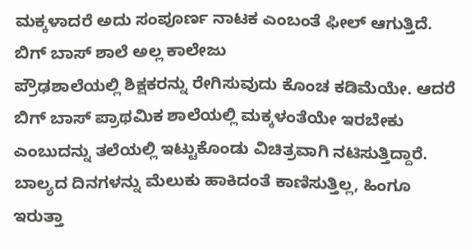ಮಕ್ಕಳಾದರೆ ಅದು ಸಂಪೂರ್ಣ ನಾಟಕ ಎಂಬಂತೆ ಫೀಲ್ ಆಗುತ್ತಿದೆ.
ಬಿಗ್ ಬಾಸ್ ಶಾಲೆ ಅಲ್ಲ ಕಾಲೇಜು
ಪ್ರೌಢಶಾಲೆಯಲ್ಲಿ ಶಿಕ್ಷಕರನ್ನು ರೇಗಿಸುವುದು ಕೊಂಚ ಕಡಿಮೆಯೇ. ಆದರೆ ಬಿಗ್ ಬಾಸ್ ಪ್ರಾಥಮಿಕ ಶಾಲೆಯಲ್ಲಿ ಮಕ್ಕಳಂತೆಯೇ ಇರಬೇಕು ಎಂಬುದನ್ನು ತಲೆಯಲ್ಲಿ ಇಟ್ಟುಕೊಂಡು ವಿಚಿತ್ರವಾಗಿ ನಟಿಸುತ್ತಿದ್ದಾರೆ. ಬಾಲ್ಯದ ದಿನಗಳನ್ನು ಮೆಲುಕು ಹಾಕಿದಂತೆ ಕಾಣಿಸುತ್ತಿಲ್ಲ, ಹಿಂಗೂ ಇರುತ್ತಾ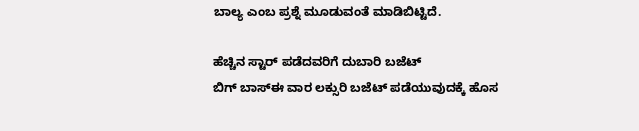ಬಾಲ್ಯ ಎಂಬ ಪ್ರಶ್ನೆ ಮೂಡುವಂತೆ ಮಾಡಿಬಿಟ್ಟಿದೆ.

ಹೆಚ್ಚಿನ ಸ್ಟಾರ್ ಪಡೆದವರಿಗೆ ದುಬಾರಿ ಬಜೆಟ್
ಬಿಗ್ ಬಾಸ್ಈ ವಾರ ಲಕ್ಸುರಿ ಬಜೆಟ್ ಪಡೆಯುವುದಕ್ಕೆ ಹೊಸ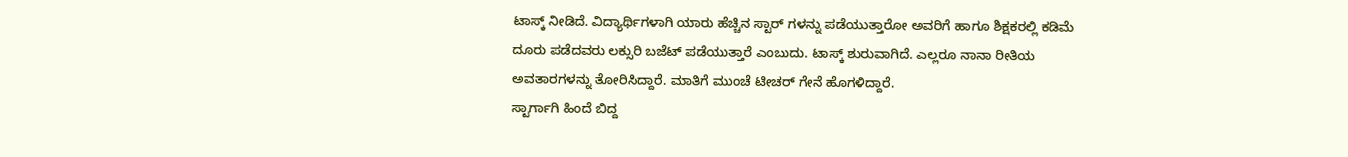ಟಾಸ್ಕ್ ನೀಡಿದೆ. ವಿದ್ಯಾರ್ಥಿಗಳಾಗಿ ಯಾರು ಹೆಚ್ಚಿನ ಸ್ಟಾರ್ ಗಳನ್ನು ಪಡೆಯುತ್ತಾರೋ ಅವರಿಗೆ ಹಾಗೂ ಶಿಕ್ಷಕರಲ್ಲಿ ಕಡಿಮೆ ದೂರು ಪಡೆದವರು ಲಕ್ಸುರಿ ಬಜೆಟ್ ಪಡೆಯುತ್ತಾರೆ ಎಂಬುದು. ಟಾಸ್ಕ್ ಶುರುವಾಗಿದೆ. ಎಲ್ಲರೂ ನಾನಾ ರೀತಿಯ ಅವತಾರಗಳನ್ನು ತೋರಿಸಿದ್ದಾರೆ. ಮಾತಿಗೆ ಮುಂಚೆ ಟೀಚರ್ ಗೇನೆ ಹೊಗಳಿದ್ದಾರೆ.
ಸ್ಟಾರ್ಗಾಗಿ ಹಿಂದೆ ಬಿದ್ದ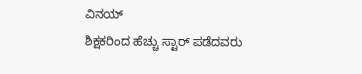ವಿನಯ್
ಶಿಕ್ಷಕರಿಂದ ಹೆಚ್ಚು ಸ್ಟಾರ್ ಪಡೆದವರು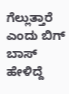ಗೆಲ್ಲುತ್ತಾರೆ ಎಂದು ಬಿಗ್ ಬಾಸ್ ಹೇಳಿದ್ದೆ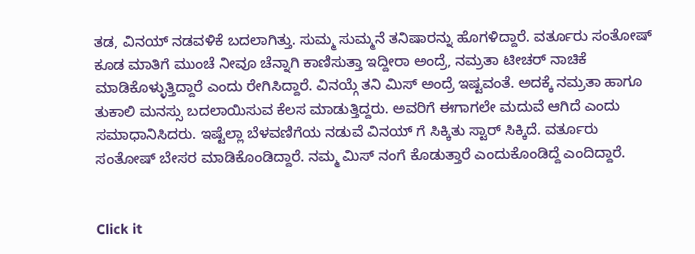ತಡ, ವಿನಯ್ ನಡವಳಿಕೆ ಬದಲಾಗಿತ್ತು. ಸುಮ್ಮ ಸುಮ್ಮನೆ ತನಿಷಾರನ್ನು ಹೊಗಳಿದ್ದಾರೆ. ವರ್ತೂರು ಸಂತೋಷ್ ಕೂಡ ಮಾತಿಗೆ ಮುಂಚೆ ನೀವೂ ಚೆನ್ನಾಗಿ ಕಾಣಿಸುತ್ತಾ ಇದ್ದೀರಾ ಅಂದ್ರೆ, ನಮ್ರತಾ ಟೀಚರ್ ನಾಚಿಕೆ ಮಾಡಿಕೊಳ್ಳುತ್ತಿದ್ದಾರೆ ಎಂದು ರೇಗಿಸಿದ್ದಾರೆ. ವಿನಯ್ಗೆ ತನಿ ಮಿಸ್ ಅಂದ್ರೆ ಇಷ್ಟವಂತೆ. ಅದಕ್ಕೆ ನಮ್ರತಾ ಹಾಗೂ ತುಕಾಲಿ ಮನಸ್ಸು ಬದಲಾಯಿಸುವ ಕೆಲಸ ಮಾಡುತ್ತಿದ್ದರು. ಅವರಿಗೆ ಈಗಾಗಲೇ ಮದುವೆ ಆಗಿದೆ ಎಂದು ಸಮಾಧಾನಿಸಿದರು. ಇಷ್ಟೆಲ್ಲಾ ಬೆಳವಣಿಗೆಯ ನಡುವೆ ವಿನಯ್ ಗೆ ಸಿಕ್ಕಿತು ಸ್ಟಾರ್ ಸಿಕ್ಕಿದೆ. ವರ್ತೂರು ಸಂತೋಷ್ ಬೇಸರ ಮಾಡಿಕೊಂಡಿದ್ದಾರೆ. ನಮ್ಮ ಮಿಸ್ ನಂಗೆ ಕೊಡುತ್ತಾರೆ ಎಂದುಕೊಂಡಿದ್ದೆ ಎಂದಿದ್ದಾರೆ.


Click it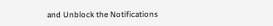and Unblock the Notifications